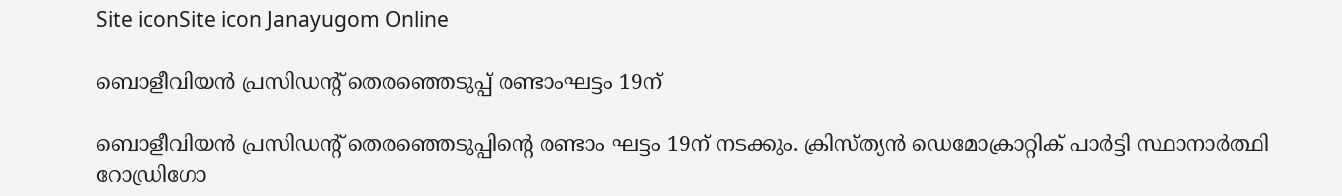Site iconSite icon Janayugom Online

ബൊളീവിയന്‍ പ്രസിഡന്റ് തെരഞ്ഞെടുപ്പ് രണ്ടാംഘട്ടം 19ന്

ബൊളീവിയന്‍ പ്രസിഡന്റ് തെരഞ്ഞെടുപ്പിന്റെ രണ്ടാം ഘട്ടം 19ന് നടക്കും. ക്രിസ്ത്യൻ ഡെമോക്രാറ്റിക് പാർട്ടി സ്ഥാനാര്‍ത്ഥി റോഡ്രിഗോ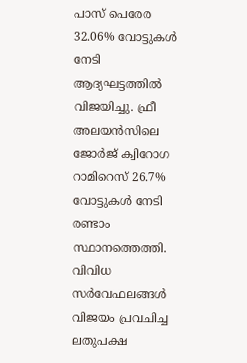പാസ് പെരേര 32.06% വോട്ടുകള്‍ നേടി ആദ്യഘട്ടത്തില്‍ വിജയിച്ചു. ഫ്രീ അലയൻസിലെ ജോർജ് ക്വിറോഗ റാമിറെസ് 26.7% വോട്ടുകൾ നേടി രണ്ടാം സ്ഥാനത്തെത്തി. വിവിധ സര്‍വേഫലങ്ങള്‍ വിജയം പ്രവചിച്ച ലതുപക്ഷ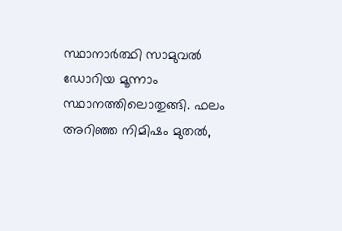സ്ഥാനാർത്ഥി സാമുവൽ ഡോറിയ മൂന്നാം സ്ഥാനത്തിലൊതുങ്ങി. ഫലം അറിഞ്ഞ നിമിഷം മുതൽ,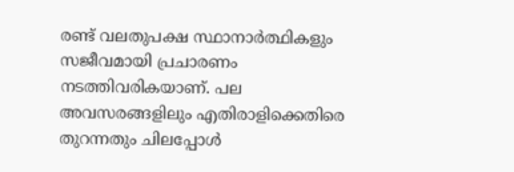രണ്ട് വലതുപക്ഷ സ്ഥാനാർത്ഥികളും സജീവമായി പ്രചാരണം നടത്തിവരികയാണ്. പല അവസരങ്ങളിലും എതിരാളിക്കെതിരെ തുറന്നതും ചിലപ്പോൾ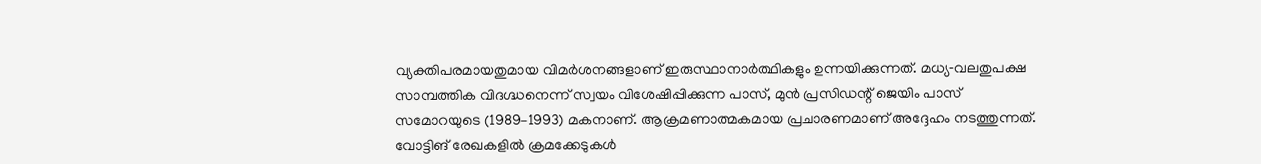വ്യക്തിപരമായതുമായ വിമർശനങ്ങളാണ് ഇരുസ്ഥാനാര്‍ത്ഥികളും ഉന്നയിക്കുന്നത്. മധ്യ‑വലതുപക്ഷ സാമ്പത്തിക വിദഗ്ദ്ധനെന്ന് സ്വയം വിശേഷിപ്പിക്കുന്ന പാസ്, മുൻ പ്രസിഡന്റ് ജെയിം പാസ് സമോറയുടെ (1989–1993) മകനാണ്. ആക്രമണാത്മകമായ പ്രചാരണമാണ് അദ്ദേഹം നടത്തുന്നത്. വോട്ടിങ് രേഖകളിൽ ക്രമക്കേടുകൾ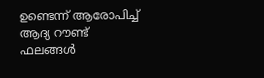ഉണ്ടെന്ന് ആരോപിച്ച് ആദ്യ റൗണ്ട് ഫലങ്ങൾ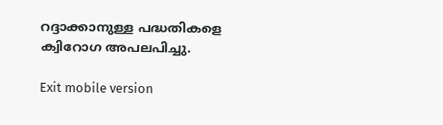റദ്ദാക്കാനുള്ള പദ്ധതികളെ ക്വിറോഗ അപലപിച്ചു.

Exit mobile version